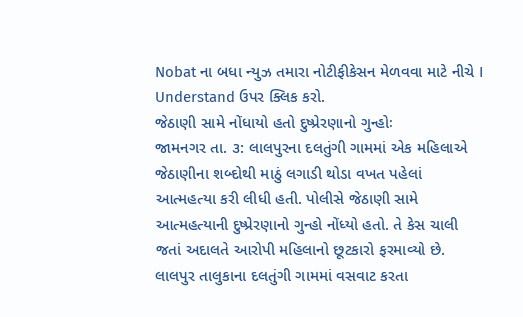Nobat ના બધા ન્યુઝ તમારા નોટીફીકેસન મેળવવા માટે નીચે I Understand ઉપર ક્લિક કરો.
જેઠાણી સામે નોંધાયો હતો દુષ્પ્રેરણાનો ગુન્હોઃ
જામનગર તા. ૩: લાલપુરના દલતુંગી ગામમાં એક મહિલાએ જેઠાણીના શબ્દોથી માઠું લગાડી થોડા વખત પહેલાં આત્મહત્યા કરી લીધી હતી. પોલીસે જેઠાણી સામે આત્મહત્યાની દુષ્પ્રેરણાનો ગુન્હો નોંધ્યો હતો. તે કેસ ચાલી જતાં અદાલતે આરોપી મહિલાનો છૂટકારો ફરમાવ્યો છે.
લાલપુર તાલુકાના દલતુંગી ગામમાં વસવાટ કરતા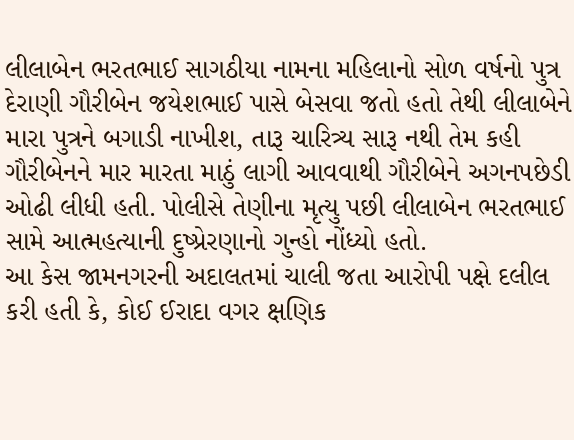લીલાબેન ભરતભાઈ સાગઠીયા નામના મહિલાનો સોળ વર્ષનો પુત્ર દેરાણી ગૌરીબેન જયેશભાઈ પાસે બેસવા જતો હતો તેથી લીલાબેને મારા પુત્રને બગાડી નાખીશ, તારૂ ચારિત્ર્ય સારૂ નથી તેમ કહી ગૌરીબેનને માર મારતા માઠું લાગી આવવાથી ગૌરીબેને અગનપછેડી ઓઢી લીધી હતી. પોલીસે તેણીના મૃત્યુ પછી લીલાબેન ભરતભાઈ સામે આત્મહત્યાની દુષ્પ્રેરણાનો ગુન્હો નોંધ્યો હતો.
આ કેસ જામનગરની અદાલતમાં ચાલી જતા આરોપી પક્ષે દલીલ કરી હતી કે, કોઈ ઈરાદા વગર ક્ષણિક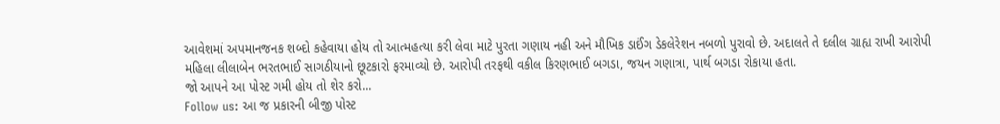આવેશમાં અપમાનજનક શબ્દો કહેવાયા હોય તો આત્મહત્યા કરી લેવા માટે પુરતા ગણાય નહી અને મૌખિક ડાઈંગ ડેકલેરેશન નબળો પુરાવો છે. અદાલતે તે દલીલ ગ્રાહ્ય રાખી આરોપી મહિલા લીલાબેન ભરતભાઈ સાગઠીયાનો છૂટકારો ફરમાવ્યો છે. આરોપી તરફથી વકીલ કિરણભાઈ બગડા, જયન ગણાત્રા, પાર્થ બગડા રોકાયા હતા.
જો આપને આ પોસ્ટ ગમી હોય તો શેર કરો...
Follow us: આ જ પ્રકારની બીજી પોસ્ટ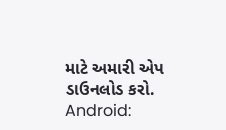માટે અમારી એપ ડાઉનલોડ કરો.
Android: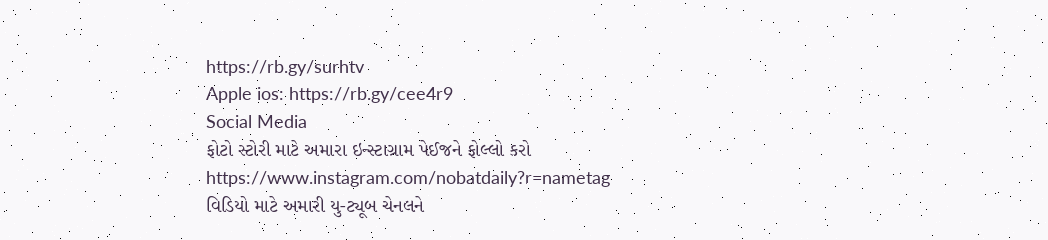https://rb.gy/surhtv
Apple ios: https://rb.gy/cee4r9
Social Media
ફોટો સ્ટોરી માટે અમારા ઇન્સ્ટાગ્રામ પેઈજને ફોલ્લો કરો
https://www.instagram.com/nobatdaily?r=nametag
વિડિયો માટે અમારી યુ-ટ્યૂબ ચેનલને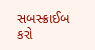સબસ્ક્રાઈબ કરો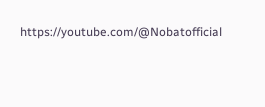https://youtube.com/@Nobatofficial